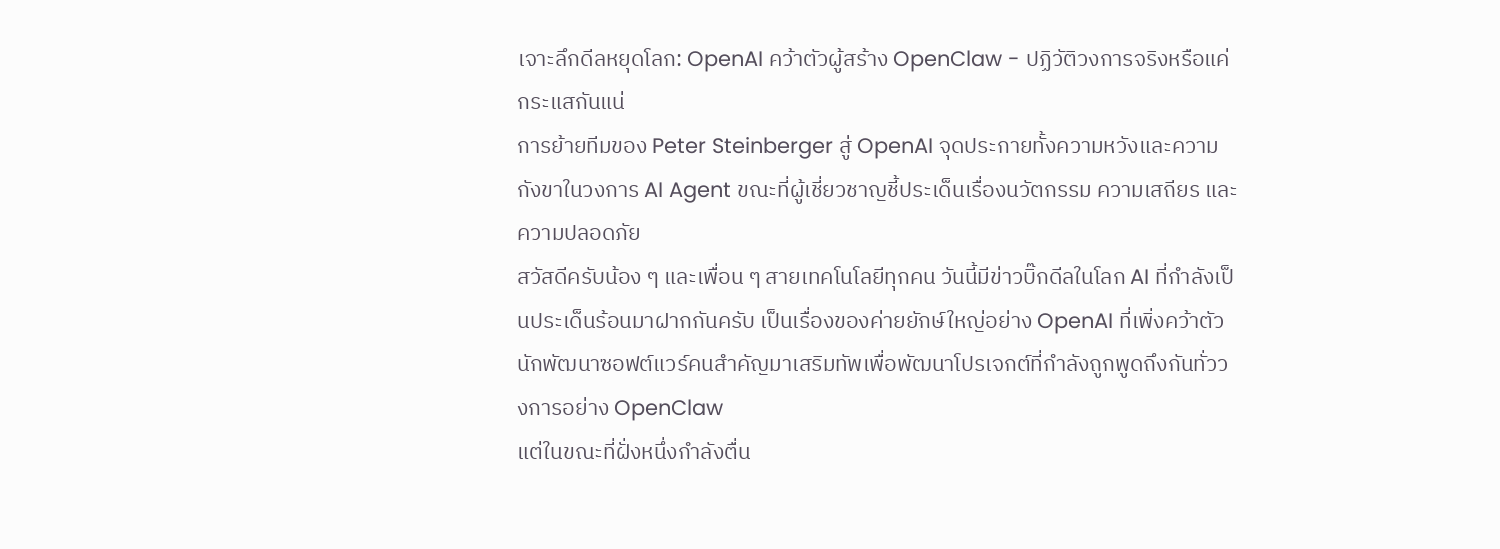เจาะลึกดีลหยุดโลก: OpenAI คว้าตัวผู้สร้าง OpenClaw - ปฏิวัติวงการจริงหรือแค่กระแสกันแน่
การย้ายทีมของ Peter Steinberger สู่ OpenAI จุดประกายทั้งความหวังและความกังขาในวงการ AI Agent ขณะที่ผู้เชี่ยวชาญชี้ประเด็นเรื่องนวัตกรรม ความเสถียร และความปลอดภัย
สวัสดีครับน้อง ๆ และเพื่อน ๆ สายเทคโนโลยีทุกคน วันนี้มีข่าวบิ๊กดีลในโลก AI ที่กำลังเป็นประเด็นร้อนมาฝากกันครับ เป็นเรื่องของค่ายยักษ์ใหญ่อย่าง OpenAI ที่เพิ่งคว้าตัวนักพัฒนาซอฟต์แวร์คนสำคัญมาเสริมทัพเพื่อพัฒนาโปรเจกต์ที่กำลังถูกพูดถึงกันทั่ววงการอย่าง OpenClaw
แต่ในขณะที่ฝั่งหนึ่งกำลังตื่น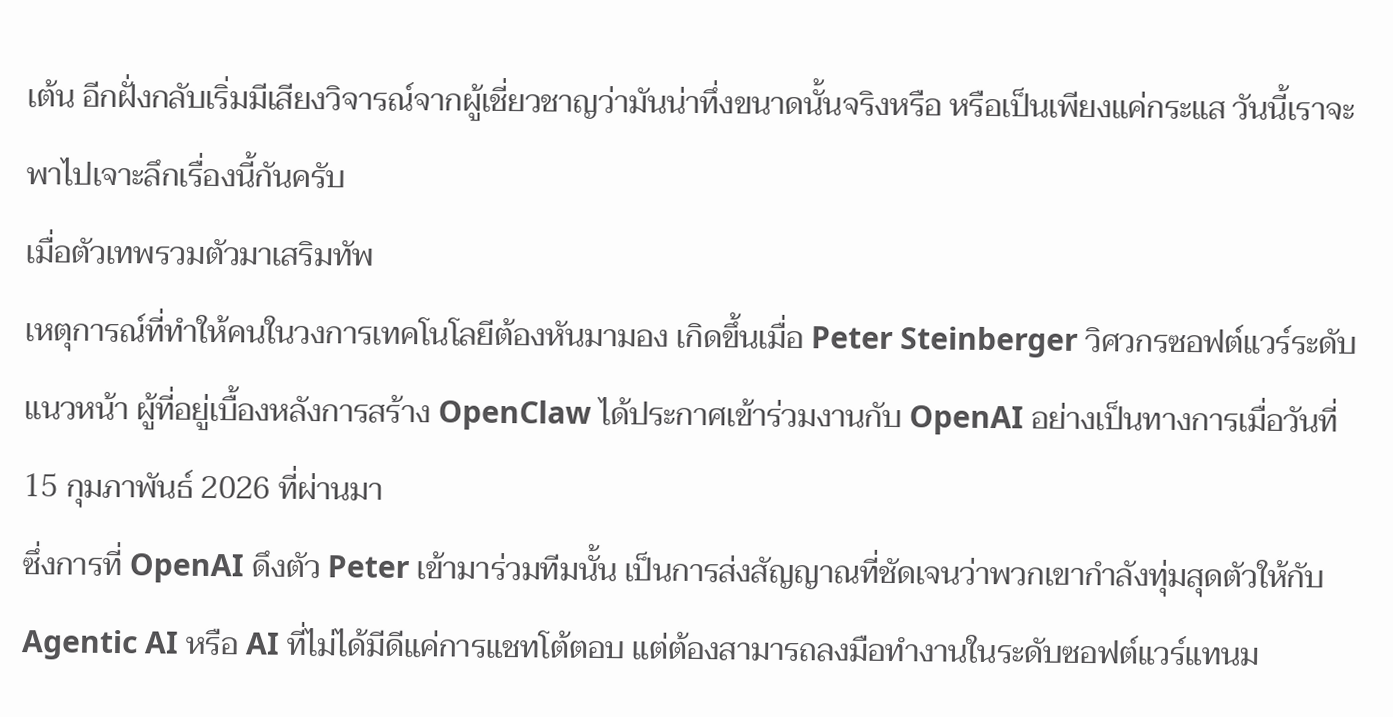เต้น อีกฝั่งกลับเริ่มมีเสียงวิจารณ์จากผู้เชี่ยวชาญว่ามันน่าทึ่งขนาดนั้นจริงหรือ หรือเป็นเพียงแค่กระแส วันนี้เราจะพาไปเจาะลึกเรื่องนี้กันครับ
เมื่อตัวเทพรวมตัวมาเสริมทัพ
เหตุการณ์ที่ทำให้คนในวงการเทคโนโลยีต้องหันมามอง เกิดขึ้นเมื่อ Peter Steinberger วิศวกรซอฟต์แวร์ระดับแนวหน้า ผู้ที่อยู่เบื้องหลังการสร้าง OpenClaw ได้ประกาศเข้าร่วมงานกับ OpenAI อย่างเป็นทางการเมื่อวันที่ 15 กุมภาพันธ์ 2026 ที่ผ่านมา
ซึ่งการที่ OpenAI ดึงตัว Peter เข้ามาร่วมทีมนั้น เป็นการส่งสัญญาณที่ชัดเจนว่าพวกเขากำลังทุ่มสุดตัวให้กับ Agentic AI หรือ AI ที่ไม่ได้มีดีแค่การแชทโต้ตอบ แต่ต้องสามารถลงมือทำงานในระดับซอฟต์แวร์แทนม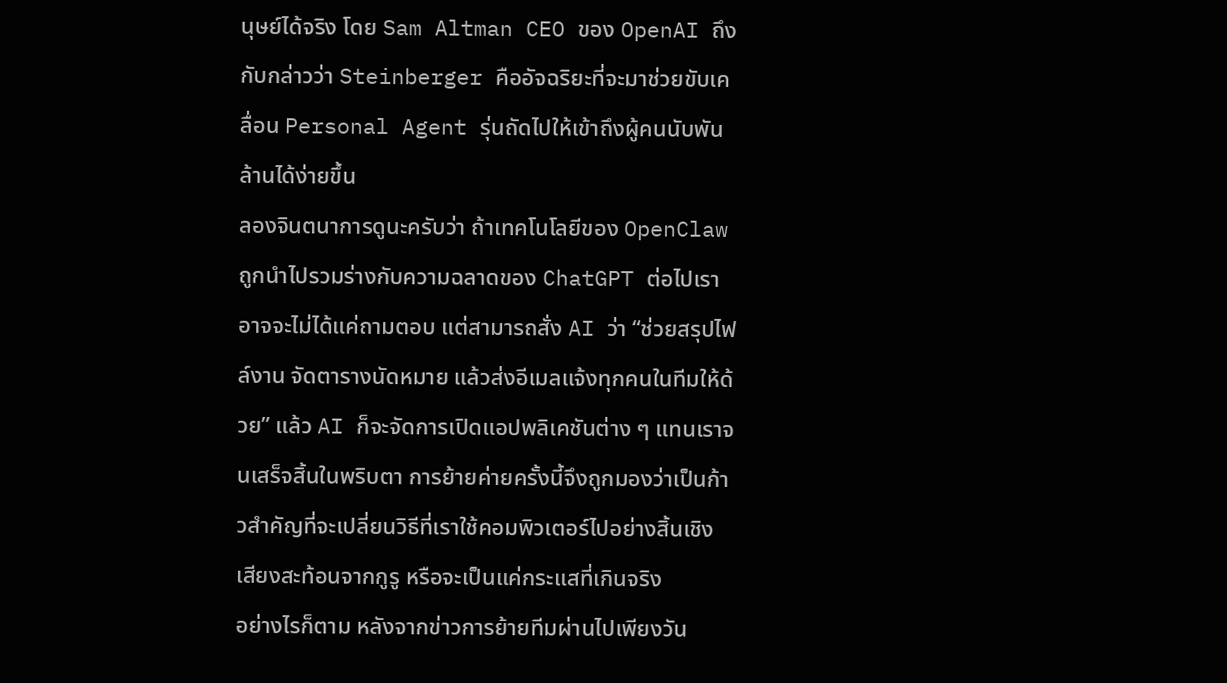นุษย์ได้จริง โดย Sam Altman CEO ของ OpenAI ถึงกับกล่าวว่า Steinberger คืออัจฉริยะที่จะมาช่วยขับเคลื่อน Personal Agent รุ่นถัดไปให้เข้าถึงผู้คนนับพันล้านได้ง่ายขึ้น
ลองจินตนาการดูนะครับว่า ถ้าเทคโนโลยีของ OpenClaw ถูกนำไปรวมร่างกับความฉลาดของ ChatGPT ต่อไปเราอาจจะไม่ได้แค่ถามตอบ แต่สามารถสั่ง AI ว่า “ช่วยสรุปไฟล์งาน จัดตารางนัดหมาย แล้วส่งอีเมลแจ้งทุกคนในทีมให้ด้วย” แล้ว AI ก็จะจัดการเปิดแอปพลิเคชันต่าง ๆ แทนเราจนเสร็จสิ้นในพริบตา การย้ายค่ายครั้งนี้จึงถูกมองว่าเป็นก้าวสำคัญที่จะเปลี่ยนวิธีที่เราใช้คอมพิวเตอร์ไปอย่างสิ้นเชิง
เสียงสะท้อนจากกูรู หรือจะเป็นแค่กระแสที่เกินจริง
อย่างไรก็ตาม หลังจากข่าวการย้ายทีมผ่านไปเพียงวัน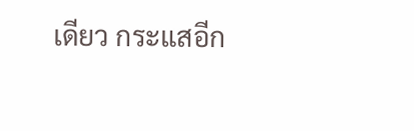เดียว กระแสอีก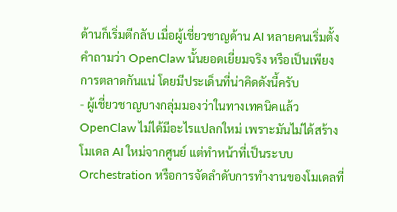ด้านก็เริ่มตีกลับ เมื่อผู้เชี่ยวชาญด้าน AI หลายคนเริ่มตั้งคำถามว่า OpenClaw นั้นยอดเยี่ยมจริง หรือเป็นเพียงการตลาดกันแน่ โดยมีประเด็นที่น่าคิดดังนี้ครับ
- ผู้เชี่ยวชาญบางกลุ่มมองว่าในทางเทคนิคแล้ว OpenClaw ไม่ได้มีอะไรแปลกใหม่ เพราะมันไม่ได้สร้างโมเดล AI ใหม่จากศูนย์ แต่ทำหน้าที่เป็นระบบ Orchestration หรือการจัดลำดับการทำงานของโมเดลที่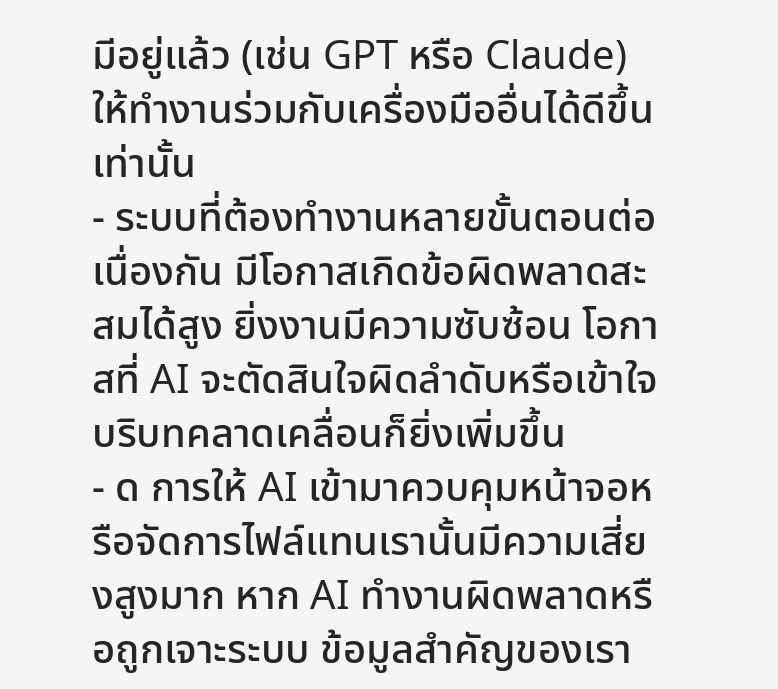มีอยู่แล้ว (เช่น GPT หรือ Claude) ให้ทำงานร่วมกับเครื่องมืออื่นได้ดีขึ้นเท่านั้น
- ระบบที่ต้องทำงานหลายขั้นตอนต่อเนื่องกัน มีโอกาสเกิดข้อผิดพลาดสะสมได้สูง ยิ่งงานมีความซับซ้อน โอกาสที่ AI จะตัดสินใจผิดลำดับหรือเข้าใจบริบทคลาดเคลื่อนก็ยิ่งเพิ่มขึ้น
- ด การให้ AI เข้ามาควบคุมหน้าจอหรือจัดการไฟล์แทนเรานั้นมีความเสี่ยงสูงมาก หาก AI ทำงานผิดพลาดหรือถูกเจาะระบบ ข้อมูลสำคัญของเรา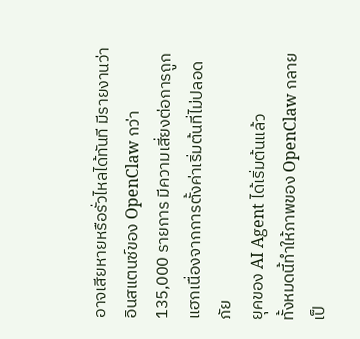อาจเสียหายหรือรั่วไหลได้ทันที มีรายงานว่าอินสแตนซ์ของ OpenClaw กว่า 135,000 รายการ มีความเสี่ยงต่อการถูกแฮกเนื่องจากการตั้งค่าเริ่มต้นที่ไม่ปลอดภัย
ยุคของ AI Agent ได้เริ่มต้นแล้ว
ทั้งหมดนี้ทำให้ภาพของ OpenClaw กลายเป็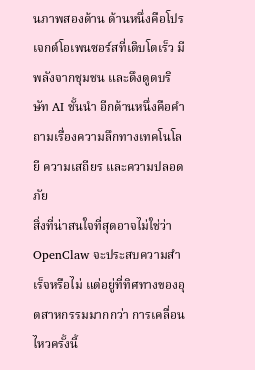นภาพสองด้าน ด้านหนึ่งคือโปรเจกต์โอเพนซอร์สที่เติบโตเร็ว มีพลังจากชุมชน และดึงดูดบริษัท AI ชั้นนำ อีกด้านหนึ่งคือคำถามเรื่องความลึกทางเทคโนโลยี ความเสถียร และความปลอดภัย
สิ่งที่น่าสนใจที่สุดอาจไม่ใช่ว่า OpenClaw จะประสบความสำเร็จหรือไม่ แต่อยู่ที่ทิศทางของอุตสาหกรรมมากกว่า การเคลื่อนไหวครั้งนี้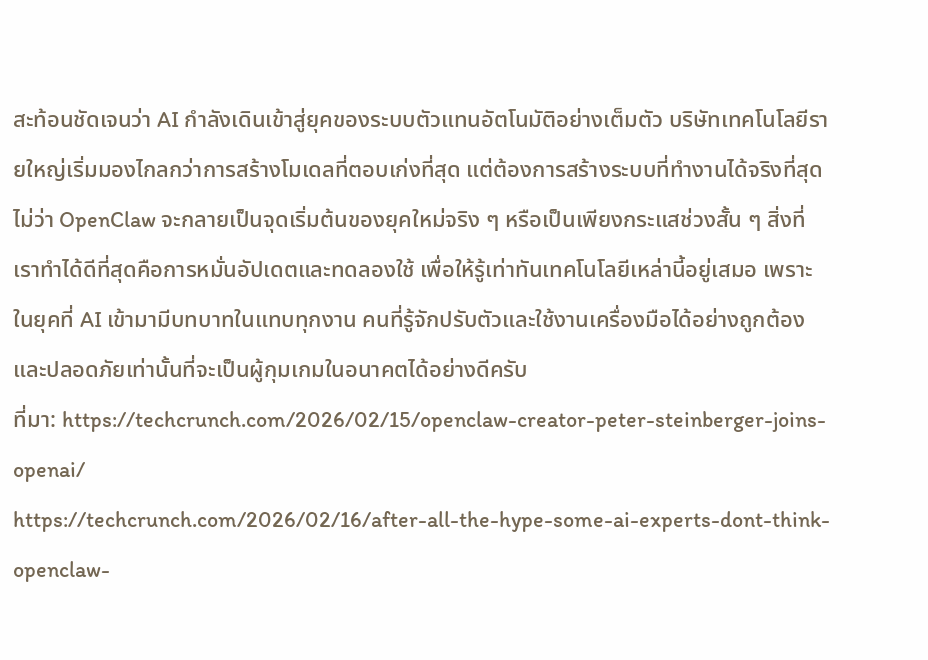สะท้อนชัดเจนว่า AI กำลังเดินเข้าสู่ยุคของระบบตัวแทนอัตโนมัติอย่างเต็มตัว บริษัทเทคโนโลยีรายใหญ่เริ่มมองไกลกว่าการสร้างโมเดลที่ตอบเก่งที่สุด แต่ต้องการสร้างระบบที่ทำงานได้จริงที่สุด
ไม่ว่า OpenClaw จะกลายเป็นจุดเริ่มต้นของยุคใหม่จริง ๆ หรือเป็นเพียงกระแสช่วงสั้น ๆ สิ่งที่เราทำได้ดีที่สุดคือการหมั่นอัปเดตและทดลองใช้ เพื่อให้รู้เท่าทันเทคโนโลยีเหล่านี้อยู่เสมอ เพราะในยุคที่ AI เข้ามามีบทบาทในแทบทุกงาน คนที่รู้จักปรับตัวและใช้งานเครื่องมือได้อย่างถูกต้องและปลอดภัยเท่านั้นที่จะเป็นผู้กุมเกมในอนาคตได้อย่างดีครับ
ที่มา: https://techcrunch.com/2026/02/15/openclaw-creator-peter-steinberger-joins-openai/
https://techcrunch.com/2026/02/16/after-all-the-hype-some-ai-experts-dont-think-openclaw-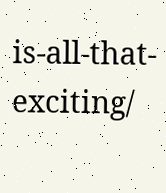is-all-that-exciting/